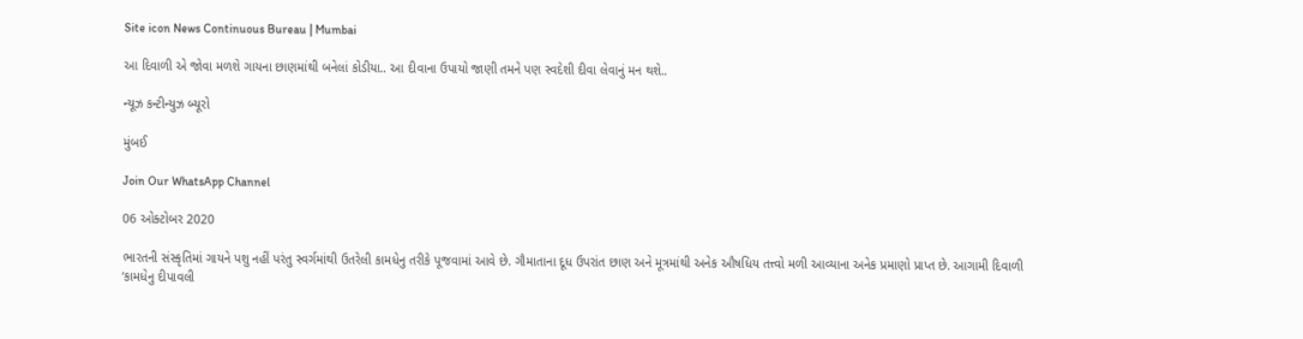Site icon News Continuous Bureau | Mumbai

આ દિવાળી એ જોવા મળશે ગાયના છાણમાંથી બનેલાં કોડીયા.. આ દીવાના ઉપાયો જાણી તમને પણ સ્વદેશી દીવા લેવાનું મન થશે..

ન્યૂઝ કન્ટીન્યુઝ બ્યૂરો

મુંબઈ

Join Our WhatsApp Channel

06 ઓક્ટોબર 2020

ભારતની સંસ્કૃતિમાં ગાયને પશુ નહીં પરંતુ સ્વર્ગમાંથી ઉતરેલી કામધેનુ તરીકે પૂજવામાં આવે છે. ગૌમાતાના દૂધ ઉપરાંત છાણ અને મૂત્રમાંથી અનેક ઔષધિય તત્ત્વો મળી આવ્યાના અનેક પ્રમાણો પ્રાપ્ત છે. આગામી દિવાળી ‘કામધેનુ દીપાવલી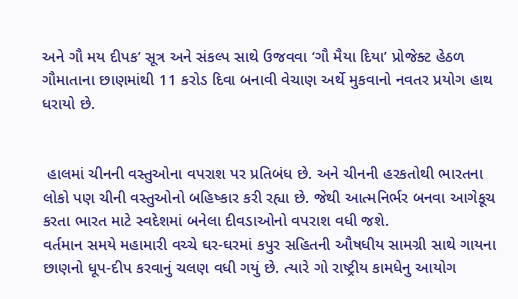અને ગૌ મય દીપક’ સૂત્ર અને સંકલ્પ સાથે ઉજવવા ‘ગૌ મૈયા દિયા’ પ્રોજેક્ટ હેઠળ ગૌમાતાના છાણમાંથી 11 કરોડ દિવા બનાવી વેચાણ અર્થે મુકવાનો નવતર પ્રયોગ હાથ ધરાયો છે.


 હાલમાં ચીનની વસ્તુઓના વપરાશ પર પ્રતિબંધ છે. અને ચીનની હરકતોથી ભારતના લોકો પણ ચીની વસ્તુઓનો બહિષ્કાર કરી રહ્યા છે. જેથી આત્મનિર્ભર બનવા આગેકૂચ કરતા ભારત માટે સ્વદેશમાં બનેલા દીવડાઓનો વપરાશ વધી જશે.
વર્તમાન સમયે મહામારી વચ્ચે ઘર-ઘરમાં કપુર સહિતની ઔષધીય સામગ્રી સાથે ગાયના છાણનો ધૂપ-દીપ કરવાનું ચલણ વધી ગયું છે. ત્યારે ગો રાષ્ટ્રીય કામધેનુ આયોગ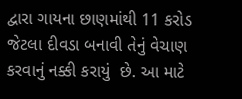દ્વારા ગાયના છાણમાંથી 11 કરોડ જેટલા દીવડા બનાવી તેનું વેચાણ કરવાનું નક્કી કરાયું  છે. આ માટે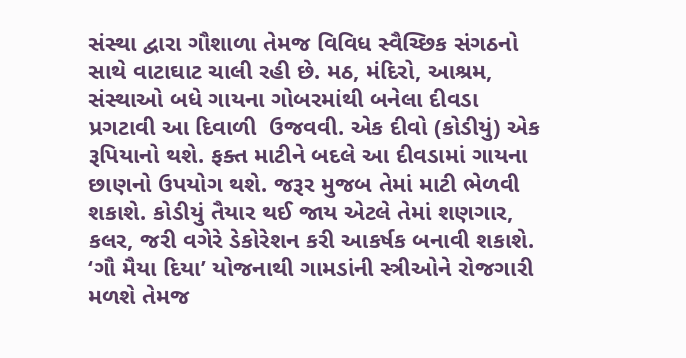સંસ્થા દ્વારા ગૌશાળા તેમજ વિવિધ સ્વૈચ્છિક સંગઠનો સાથે વાટાઘાટ ચાલી રહી છે. મઠ, મંદિરો, આશ્રમ, સંસ્થાઓ બધે ગાયના ગોબરમાંથી બનેલા દીવડા પ્રગટાવી આ દિવાળી  ઉજવવી. એક દીવો (કોડીયું) એક રૂપિયાનો થશે. ફક્ત માટીને બદલે આ દીવડામાં ગાયના છાણનો ઉપયોગ થશે. જરૂર મુજબ તેમાં માટી ભેળવી શકાશે. કોડીયું તૈયાર થઈ જાય એટલે તેમાં શણગાર, કલર, જરી વગેરે ડેકોરેશન કરી આકર્ષક બનાવી શકાશે. ‘ગૌ મૈયા દિયા’ યોજનાથી ગામડાંની સ્ત્રીઓને રોજગારી મળશે તેમજ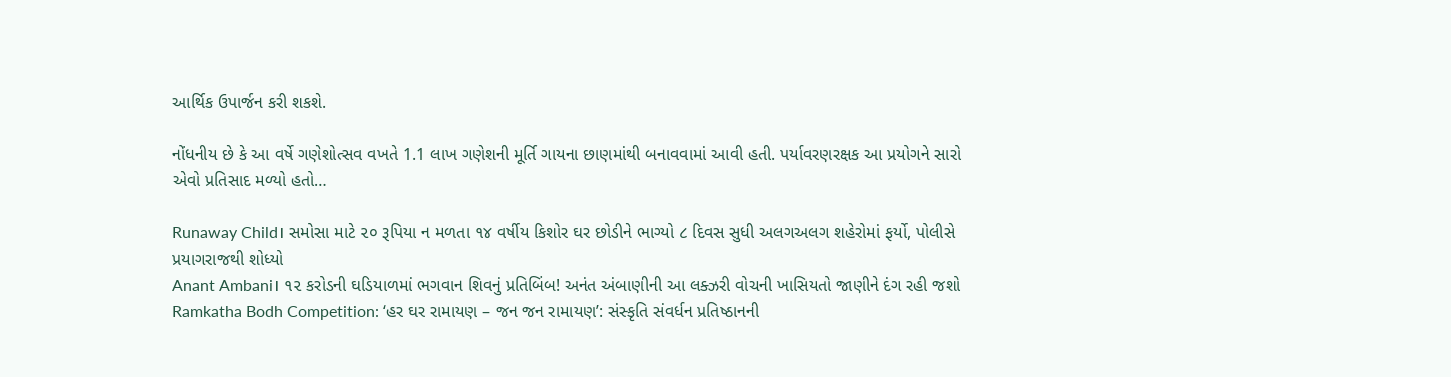આર્થિક ઉપાર્જન કરી શકશે.

નોંધનીય છે કે આ વર્ષે ગણેશોત્સવ વખતે 1.1 લાખ ગણેશની મૂર્તિ ગાયના છાણમાંથી બનાવવામાં આવી હતી. પર્યાવરણરક્ષક આ પ્રયોગને સારો એવો પ્રતિસાદ મળ્યો હતો…

Runaway Child। સમોસા માટે ૨૦ રૂપિયા ન મળતા ૧૪ વર્ષીય કિશોર ઘર છોડીને ભાગ્યો ૮ દિવસ સુધી અલગઅલગ શહેરોમાં ફર્યો, પોલીસે પ્રયાગરાજથી શોધ્યો
Anant Ambani। ૧૨ કરોડની ઘડિયાળમાં ભગવાન શિવનું પ્રતિબિંબ! અનંત અંબાણીની આ લક્ઝરી વોચની ખાસિયતો જાણીને દંગ રહી જશો
Ramkatha Bodh Competition: ‘હર ઘર રામાયણ – જન જન રામાયણ’: સંસ્કૃતિ સંવર્ધન પ્રતિષ્ઠાનની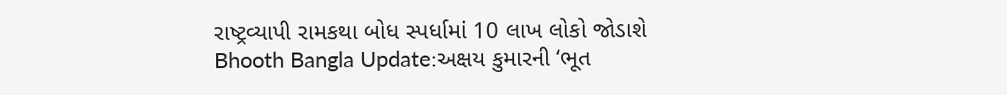રાષ્ટ્રવ્યાપી રામકથા બોધ સ્પર્ધામાં 10 લાખ લોકો જોડાશે
Bhooth Bangla Update:અક્ષય કુમારની ‘ભૂત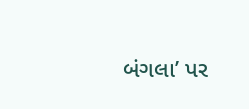બંગલા’ પર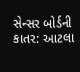સેન્સર બોર્ડની કાતર: આટલા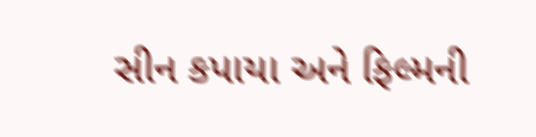સીન કપાયા અને ફિલ્મની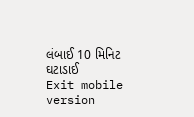લંબાઈ 10 મિનિટ ઘટાડાઈ
Exit mobile version